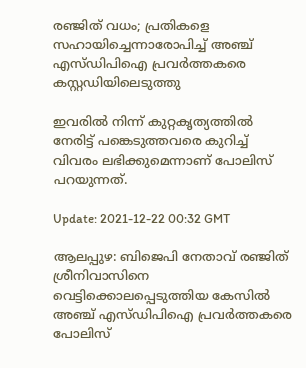രഞ്ജിത് വധം; പ്രതികളെ സഹായിച്ചെന്നാരോപിച്ച് അഞ്ച് എസ്ഡിപിഐ പ്രവര്‍ത്തകരെ കസ്റ്റഡിയിലെടുത്തു

ഇവരില്‍ നിന്ന് കുറ്റകൃത്യത്തില്‍ നേരിട്ട് പങ്കെടുത്തവരെ കുറിച്ച് വിവരം ലഭിക്കുമെന്നാണ് പോലിസ് പറയുന്നത്.

Update: 2021-12-22 00:32 GMT

ആലപ്പുഴ: ബിജെപി നേതാവ് രഞ്ജിത് ശ്രീനിവാസിനെ വെട്ടിക്കൊലപ്പെടുത്തിയ കേസില്‍ അഞ്ച് എസ്ഡിപിഐ പ്രവർത്തകരെ പോലിസ്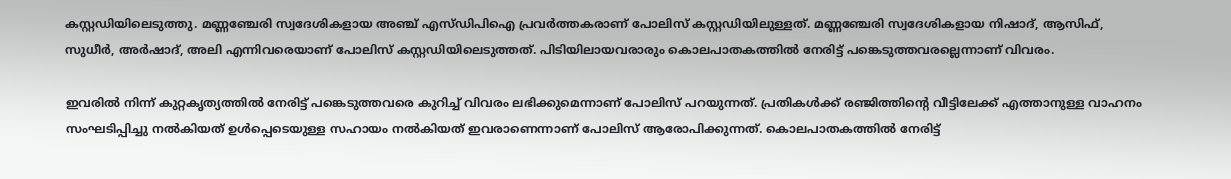കസ്റ്റഡിയിലെടുത്തു. മണ്ണഞ്ചേരി സ്വദേശികളായ അഞ്ച് എസ്ഡിപിഐ പ്രവര്‍ത്തകരാണ് പോലിസ് കസ്റ്റഡിയിലുള്ളത്. മണ്ണഞ്ചേരി സ്വദേശികളായ നിഷാദ്, ആസിഫ്, സുധീര്‍, അര്‍ഷാദ്, അലി എന്നിവരെയാണ് പോലിസ് കസ്റ്റഡിയിലെടുത്തത്. പിടിയിലായവരാരും കൊലപാതകത്തില്‍ നേരിട്ട് പങ്കെടുത്തവരല്ലെന്നാണ് വിവരം.

ഇവരില്‍ നിന്ന് കുറ്റകൃത്യത്തില്‍ നേരിട്ട് പങ്കെടുത്തവരെ കുറിച്ച് വിവരം ലഭിക്കുമെന്നാണ് പോലിസ് പറയുന്നത്. പ്രതികള്‍ക്ക് രഞ്ജിത്തിന്റെ വീട്ടിലേക്ക് എത്താനുള്ള വാഹനം സംഘടിപ്പിച്ചു നല്‍കിയത് ഉള്‍പ്പെടെയുള്ള സഹായം നല്‍കിയത് ഇവരാണെന്നാണ് പോലിസ് ആരോപിക്കുന്നത്. കൊലപാതകത്തില്‍ നേരിട്ട്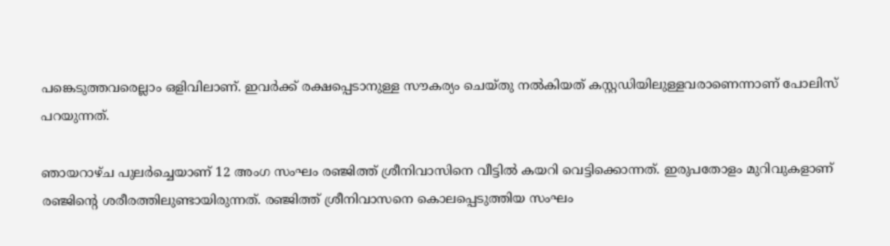പങ്കെടുത്തവരെല്ലാം ഒളിവിലാണ്. ഇവര്‍ക്ക് രക്ഷപ്പെടാനുള്ള സൗകര്യം ചെയ്തു നല്‍കിയത് കസ്റ്റഡിയിലുള്ളവരാണെന്നാണ് പോലിസ് പറയുന്നത്.

ഞായറാഴ്ച പുലര്‍ച്ചെയാണ് 12 അംഗ സംഘം രഞ്ജിത്ത് ശ്രീനിവാസിനെ വീട്ടില്‍ കയറി വെട്ടിക്കൊന്നത്. ഇരുപതോളം മുറിവുകളാണ് രഞ്ജിന്റെ ശരീരത്തിലുണ്ടായിരുന്നത്. രഞ്ജിത്ത് ശ്രീനിവാസനെ കൊലപ്പെടുത്തിയ സംഘം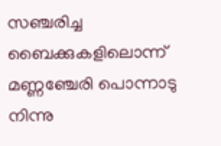സഞ്ചരിച്ച ബൈക്കുകളിലൊന്ന് മണ്ണഞ്ചേരി പൊന്നാടു നിന്നു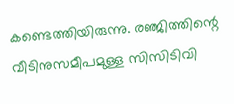കണ്ടെത്തിയിരുന്നു. രഞ്ജിത്തിന്റെ വീടിനുസമീപമുള്ള സിസിടിവി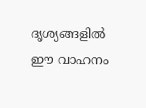ദൃശ്യങ്ങളില്‍ ഈ വാഹനം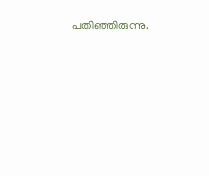പതിഞ്ഞിരുന്നു.